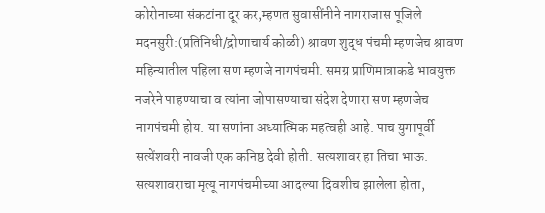कोरोनाच्या संकटांना दूर कर,म्हणत सुवासींनीने नागराजास पूजिले
मदनसुरी:(प्रतिनिधी/द्रोणाचार्य कोळी) श्रावण शुद्ध पंचमी म्हणजेच श्रावण महिन्यातील पहिला सण म्हणजे नागपंचमी. समग्र प्राणिमात्राकडे भावयुक्त नजरेने पाहण्याचा व त्यांना जोपासण्याचा संदेश देणारा सण म्हणजेच नागपंचमी होय. या सणांना अध्यात्मिक महत्वही आहे. पाच युगापूर्वी सत्येंशवरी नावजी एक कनिष्ठ देवी होती. सत्यशावर हा तिचा भाऊ. सत्यशावराचा मृत्यू नागपंचमीच्या आदल्या दिवशीच झालेला होता,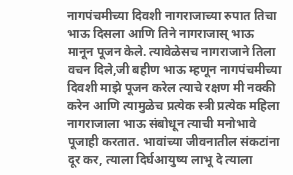नागपंचमीच्या दिवशी नागराजाच्या रुपात तिचा भाऊ दिसला आणि तिने नागराजास् भाऊ मानून पूजन केले. त्यावेळेसच नागराजाने तिला वचन दिले,जी बहीण भाऊ म्हणून नागपंचमीच्या दिवशी माझे पूजन करेल त्याचे रक्षण मी नक्की करेन आणि त्यामुळेच प्रत्येक स्त्री प्रत्येक महिला नागराजाला भाऊ संबोधून त्याची मनोभावे पूजाही करतात. भावांच्या जीवनातील संकटांना दूर कर, त्याला दिर्घआयुष्य लाभू दे त्याला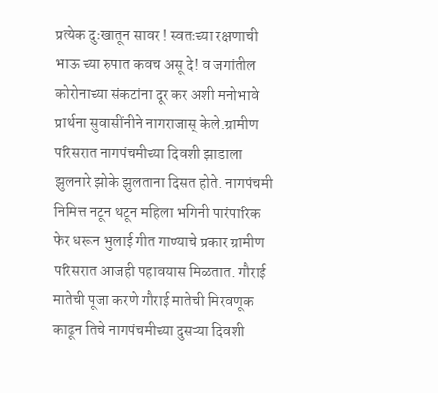प्रत्येक दुःखातून सावर ! स्वतःच्या रक्षणाची भाऊ च्या रुपात कवच असू दे! व जगांतील कोरोनाच्या संकटांना दूर कर अशी मनोभावे प्रार्थना सुवासींनीने नागराजास् केले.ग्रामीण परिसरात नागपंचमीच्या दिवशी झाडाला झुलनारे झोके झुलताना दिसत होते. नागपंचमी निमित्त नटून थटून महिला भगिनी पारंपारिक फेर धरून भुलाई गीत गाण्याचे प्रकार ग्रामीण परिसरात आजही पहावयास मिळतात. गौराई मातेची पूजा करणे गौराई मातेची मिरवणूक काढून तिचे नागपंचमीच्या दुसऱ्या दिवशी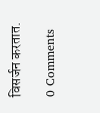विसर्जन करतात.

0 Comments